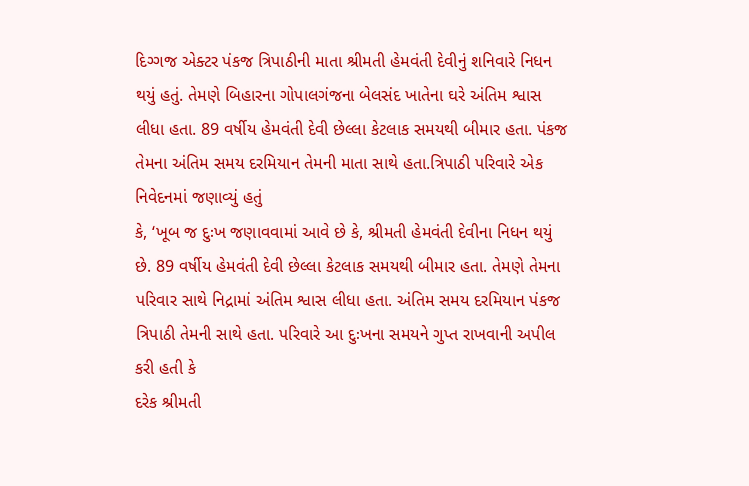દિગ્ગજ એક્ટર પંકજ ત્રિપાઠીની માતા શ્રીમતી હેમવંતી દેવીનું શનિવારે નિધન થયું હતું. તેમણે બિહારના ગોપાલગંજના બેલસંદ ખાતેના ઘરે અંતિમ શ્વાસ લીધા હતા. 89 વર્ષીય હેમવંતી દેવી છેલ્લા કેટલાક સમયથી બીમાર હતા. પંકજ તેમના અંતિમ સમય દરમિયાન તેમની માતા સાથે હતા.ત્રિપાઠી પરિવારે એક નિવેદનમાં જણાવ્યું હતું
કે, ‘ખૂબ જ દુઃખ જણાવવામાં આવે છે કે, શ્રીમતી હેમવંતી દેવીના નિધન થયું છે. 89 વર્ષીય હેમવંતી દેવી છેલ્લા કેટલાક સમયથી બીમાર હતા. તેમણે તેમના પરિવાર સાથે નિદ્રામાં અંતિમ શ્વાસ લીધા હતા. અંતિમ સમય દરમિયાન પંકજ ત્રિપાઠી તેમની સાથે હતા. પરિવારે આ દુઃખના સમયને ગુપ્ત રાખવાની અપીલ કરી હતી કે
દરેક શ્રીમતી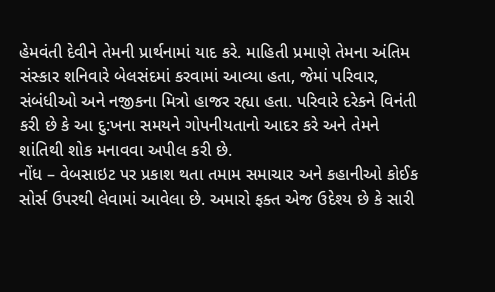હેમવંતી દેવીને તેમની પ્રાર્થનામાં યાદ કરે. માહિતી પ્રમાણે તેમના અંતિમ સંસ્કાર શનિવારે બેલસંદમાં કરવામાં આવ્યા હતા, જેમાં પરિવાર, સંબંધીઓ અને નજીકના મિત્રો હાજર રહ્યા હતા. પરિવારે દરેકને વિનંતી કરી છે કે આ દુ:ખના સમયને ગોપનીયતાનો આદર કરે અને તેમને શાંતિથી શોક મનાવવા અપીલ કરી છે.
નોંધ – વેબસાઇટ પર પ્રકાશ થતા તમામ સમાચાર અને કહાનીઓ કોઈક સોર્સ ઉપરથી લેવામાં આવેલા છે. અમારો ફક્ત એજ ઉદેશ્ય છે કે સારી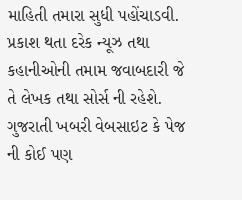માહિતી તમારા સુધી પહોંચાડવી. પ્રકાશ થતા દરેક ન્યૂઝ તથા કહાનીઓની તમામ જવાબદારી જે તે લેખક તથા સોર્સ ની રહેશે. ગુજરાતી ખબરી વેબસાઇટ કે પેજ ની કોઈ પણ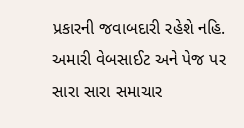પ્રકારની જવાબદારી રહેશે નહિ. અમારી વેબસાઈટ અને પેજ પર સારા સારા સમાચાર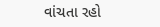વાંચતા રહો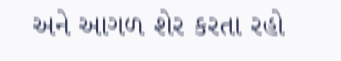અને આગળ શેર કરતા રહો